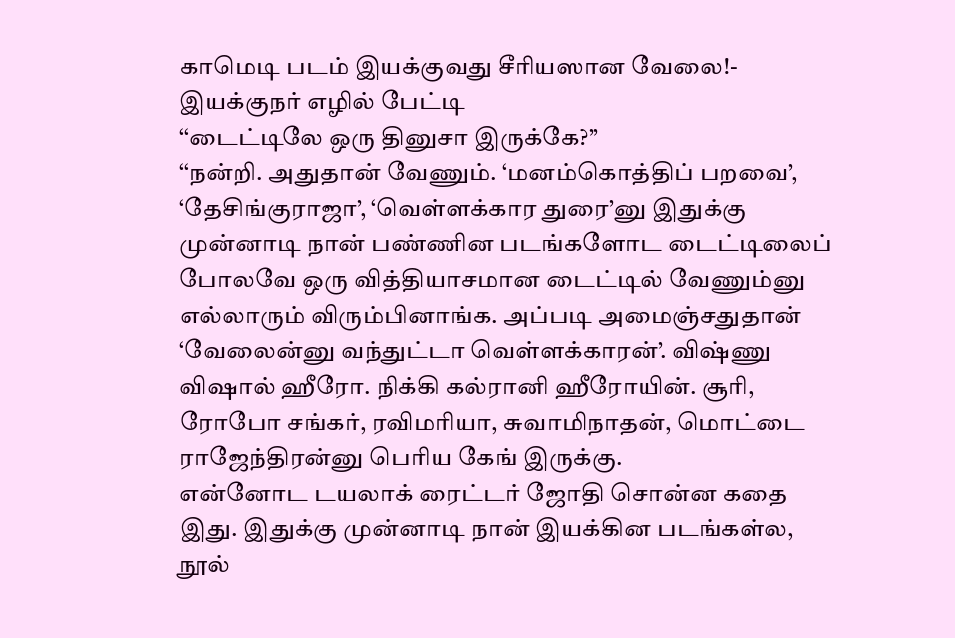காமெடி படம் இயக்குவது சீரியஸான வேலை!- இயக்குநர் எழில் பேட்டி
‘‘டைட்டிலே ஒரு தினுசா இருக்கே?’’
‘‘நன்றி. அதுதான் வேணும். ‘மனம்கொத்திப் பறவை’, ‘தேசிங்குராஜா’, ‘வெள்ளக்கார துரை’னு இதுக்கு முன்னாடி நான் பண்ணின படங்களோட டைட்டிலைப் போலவே ஒரு வித்தியாசமான டைட்டில் வேணும்னு எல்லாரும் விரும்பினாங்க. அப்படி அமைஞ்சதுதான் ‘வேலைன்னு வந்துட்டா வெள்ளக்காரன்’. விஷ்ணு விஷால் ஹீரோ. நிக்கி கல்ரானி ஹீரோயின். சூரி, ரோபோ சங்கர், ரவிமரியா, சுவாமிநாதன், மொட்டை ராஜேந்திரன்னு பெரிய கேங் இருக்கு.
என்னோட டயலாக் ரைட்டர் ஜோதி சொன்ன கதை இது. இதுக்கு முன்னாடி நான் இயக்கின படங்கள்ல, நூல்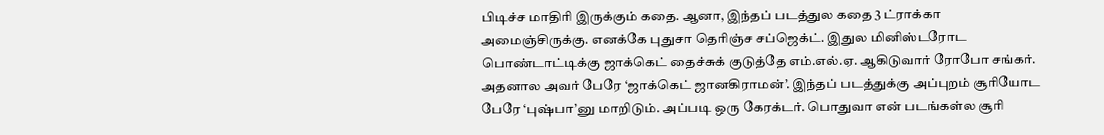பிடிச்ச மாதிரி இருக்கும் கதை. ஆனா, இந்தப் படத்துல கதை 3 ட்ராக்கா அமைஞ்சிருக்கு. எனக்கே புதுசா தெரிஞ்ச சப்ஜெக்ட். இதுல மினிஸ்டரோட பொண்டாட்டிக்கு ஜாக்கெட் தைச்சுக் குடுத்தே எம்.எல்.ஏ. ஆகிடுவார் ரோபோ சங்கர். அதனால அவர் பேரே ‘ஜாக்கெட் ஜானகிராமன்’. இந்தப் படத்துக்கு அப்புறம் சூரியோட பேரே ‘புஷ்பா’னு மாறிடும். அப்படி ஒரு கேரக்டர். பொதுவா என் படங்கள்ல சூரி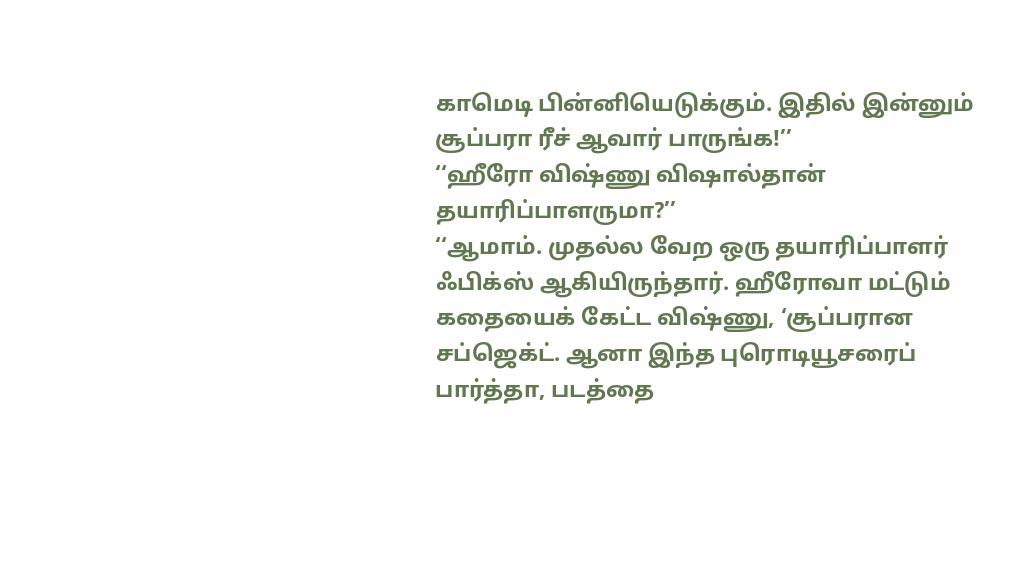காமெடி பின்னியெடுக்கும். இதில் இன்னும் சூப்பரா ரீச் ஆவார் பாருங்க!’’
‘‘ஹீரோ விஷ்ணு விஷால்தான் தயாரிப்பாளருமா?’’
‘‘ஆமாம். முதல்ல வேற ஒரு தயாரிப்பாளர் ஃபிக்ஸ் ஆகியிருந்தார். ஹீரோவா மட்டும் கதையைக் கேட்ட விஷ்ணு, ‘சூப்பரான சப்ஜெக்ட். ஆனா இந்த புரொடியூசரைப் பார்த்தா, படத்தை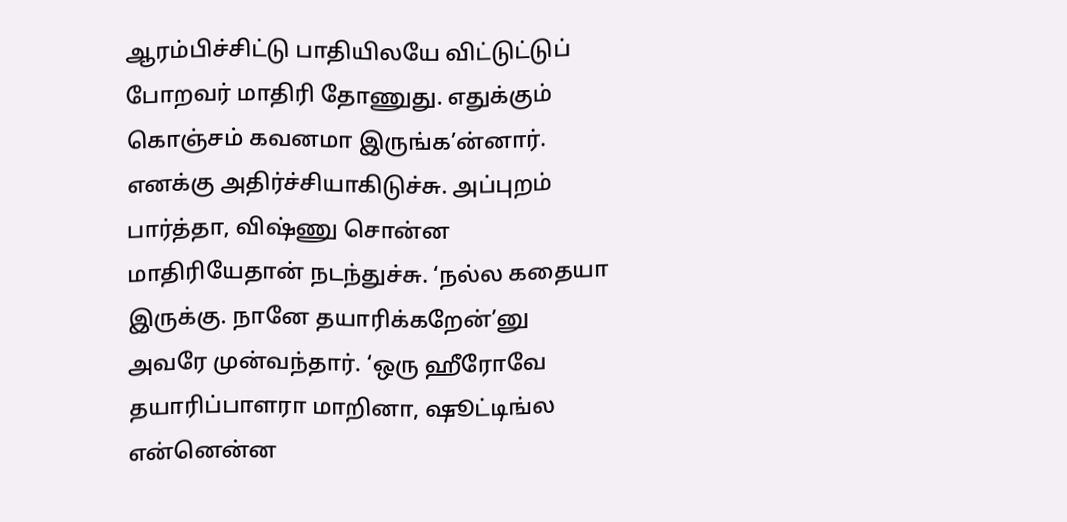ஆரம்பிச்சிட்டு பாதியிலயே விட்டுட்டுப் போறவர் மாதிரி தோணுது. எதுக்கும் கொஞ்சம் கவனமா இருங்க’ன்னார். எனக்கு அதிர்ச்சியாகிடுச்சு. அப்புறம் பார்த்தா, விஷ்ணு சொன்ன மாதிரியேதான் நடந்துச்சு. ‘நல்ல கதையா இருக்கு. நானே தயாரிக்கறேன்’னு அவரே முன்வந்தார். ‘ஒரு ஹீரோவே தயாரிப்பாளரா மாறினா, ஷூட்டிங்ல என்னென்ன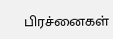பிரச்னைகள்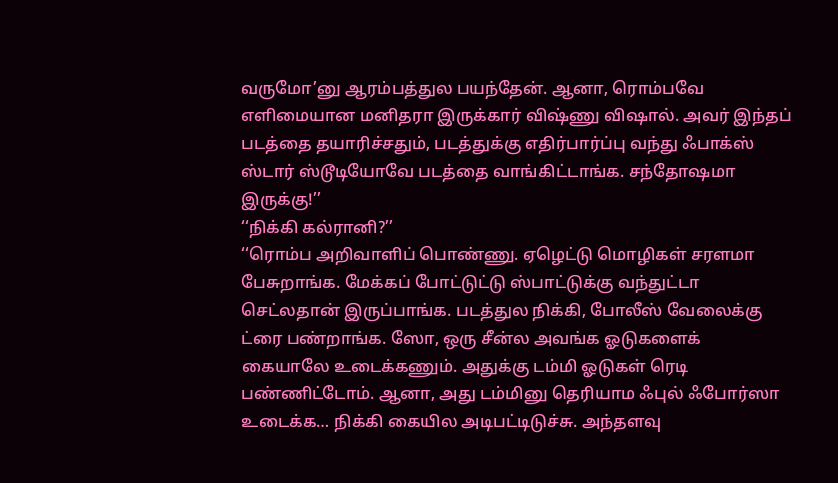வருமோ’னு ஆரம்பத்துல பயந்தேன். ஆனா, ரொம்பவே எளிமையான மனிதரா இருக்கார் விஷ்ணு விஷால். அவர் இந்தப் படத்தை தயாரிச்சதும், படத்துக்கு எதிர்பார்ப்பு வந்து ஃபாக்ஸ் ஸ்டார் ஸ்டூடியோவே படத்தை வாங்கிட்டாங்க. சந்தோஷமா இருக்கு!’’
‘‘நிக்கி கல்ரானி?’’
‘‘ரொம்ப அறிவாளிப் பொண்ணு. ஏழெட்டு மொழிகள் சரளமா பேசுறாங்க. மேக்கப் போட்டுட்டு ஸ்பாட்டுக்கு வந்துட்டா செட்லதான் இருப்பாங்க. படத்துல நிக்கி, போலீஸ் வேலைக்கு ட்ரை பண்றாங்க. ஸோ, ஒரு சீன்ல அவங்க ஓடுகளைக் கையாலே உடைக்கணும். அதுக்கு டம்மி ஓடுகள் ரெடி பண்ணிட்டோம். ஆனா, அது டம்மினு தெரியாம ஃபுல் ஃபோர்ஸா உடைக்க… நிக்கி கையில அடிபட்டிடுச்சு. அந்தளவு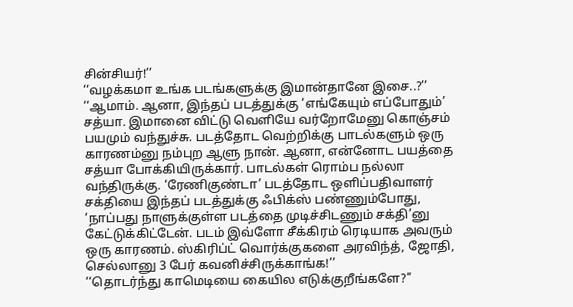சின்சியர்!’’
‘‘வழக்கமா உங்க படங்களுக்கு இமான்தானே இசை..?’’
‘‘ஆமாம். ஆனா, இந்தப் படத்துக்கு ‘எங்கேயும் எப்போதும்’ சத்யா. இமானை விட்டு வெளியே வர்றோமேனு கொஞ்சம் பயமும் வந்துச்சு. படத்தோட வெற்றிக்கு பாடல்களும் ஒரு காரணம்னு நம்புற ஆளு நான். ஆனா, என்னோட பயத்தை சத்யா போக்கியிருக்கார். பாடல்கள் ரொம்ப நல்லா வந்திருக்கு. ‘ரேணிகுண்டா’ படத்தோட ஒளிப்பதிவாளர் சக்தியை இந்தப் படத்துக்கு ஃபிக்ஸ் பண்ணும்போது, ‘நாப்பது நாளுக்குள்ள படத்தை முடிச்சிடணும் சக்தி’னு கேட்டுக்கிட்டேன். படம் இவ்ளோ சீக்கிரம் ரெடியாக அவரும் ஒரு காரணம். ஸ்கிரிப்ட் வொர்க்குகளை அரவிந்த், ஜோதி, செல்லானு 3 பேர் கவனிச்சிருக்காங்க!’’
‘‘தொடர்ந்து காமெடியை கையில எடுக்குறீங்களே?’’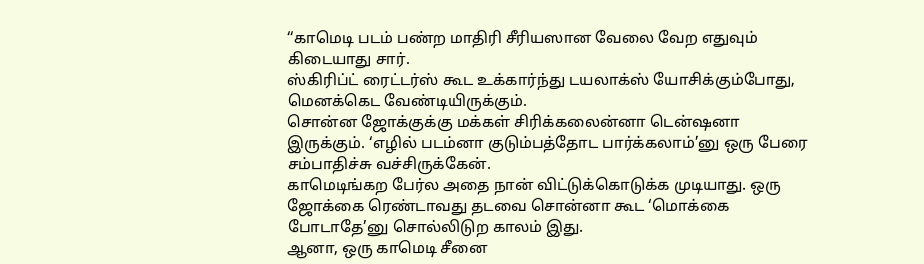‘‘காமெடி படம் பண்ற மாதிரி சீரியஸான வேலை வேற எதுவும் கிடையாது சார்.
ஸ்கிரிப்ட் ரைட்டர்ஸ் கூட உக்கார்ந்து டயலாக்ஸ் யோசிக்கும்போது, மெனக்கெட வேண்டியிருக்கும்.
சொன்ன ஜோக்குக்கு மக்கள் சிரிக்கலைன்னா டென்ஷனா இருக்கும். ‘எழில் படம்னா குடும்பத்தோட பார்க்கலாம்’னு ஒரு பேரை சம்பாதிச்சு வச்சிருக்கேன்.
காமெடிங்கற பேர்ல அதை நான் விட்டுக்கொடுக்க முடியாது. ஒரு ஜோக்கை ரெண்டாவது தடவை சொன்னா கூட ‘மொக்கை போடாதே’னு சொல்லிடுற காலம் இது.
ஆனா, ஒரு காமெடி சீனை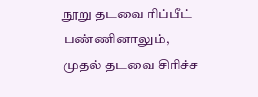நூறு தடவை ரிப்பீட் பண்ணினாலும், முதல் தடவை சிரிச்ச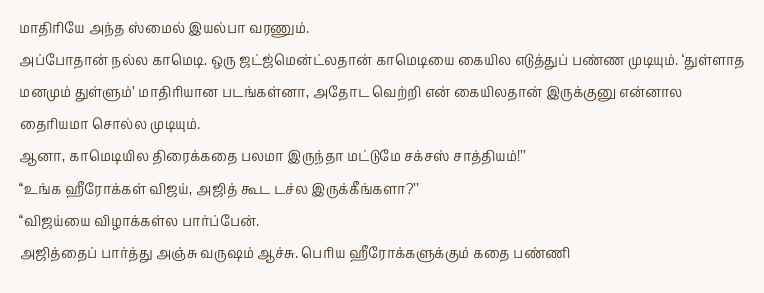மாதிரியே அந்த ஸ்மைல் இயல்பா வரணும்.
அப்போதான் நல்ல காமெடி. ஒரு ஜட்ஜ்மென்ட்லதான் காமெடியை கையில எடுத்துப் பண்ண முடியும். ‘துள்ளாத மனமும் துள்ளும்’ மாதிரியான படங்கள்னா, அதோட வெற்றி என் கையிலதான் இருக்குனு என்னால தைரியமா சொல்ல முடியும்.
ஆனா, காமெடியில திரைக்கதை பலமா இருந்தா மட்டுமே சக்சஸ் சாத்தியம்!’’
‘‘உங்க ஹீரோக்கள் விஜய், அஜித் கூட டச்ல இருக்கீங்களா?’’
‘‘விஜய்யை விழாக்கள்ல பார்ப்பேன்.
அஜித்தைப் பார்த்து அஞ்சு வருஷம் ஆச்சு. பெரிய ஹீரோக்களுக்கும் கதை பண்ணி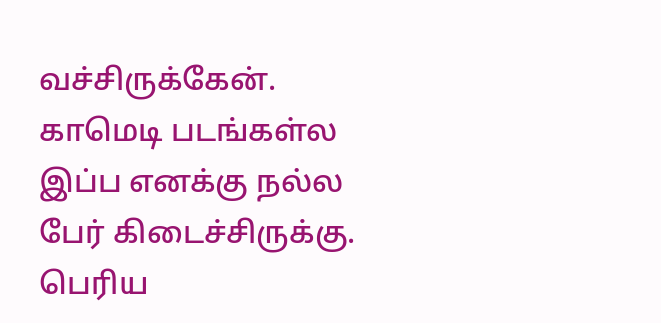வச்சிருக்கேன்.
காமெடி படங்கள்ல இப்ப எனக்கு நல்ல பேர் கிடைச்சிருக்கு. பெரிய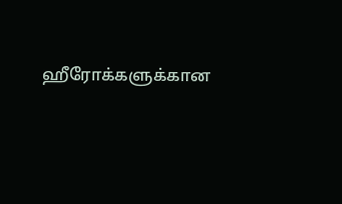ஹீரோக்களுக்கான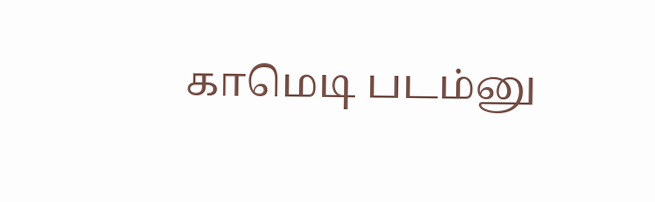காமெடி படம்னு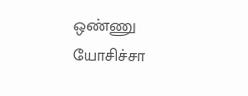ஒண்ணு யோசிச்சா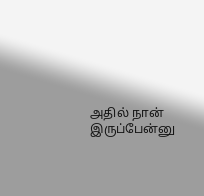அதில் நான் இருப்பேன்னு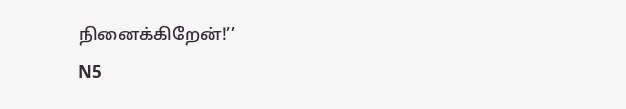நினைக்கிறேன்!’’
N5